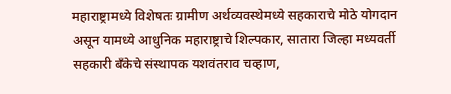महाराष्ट्रामध्ये विशेषतः ग्रामीण अर्थव्यवस्थेमध्ये सहकाराचे मोठे योगदान असून यामध्ये आधुनिक महाराष्ट्राचे शिल्पकार, सातारा जिल्हा मध्यवर्ती सहकारी बँकेचे संस्थापक यशवंतराव चव्हाण,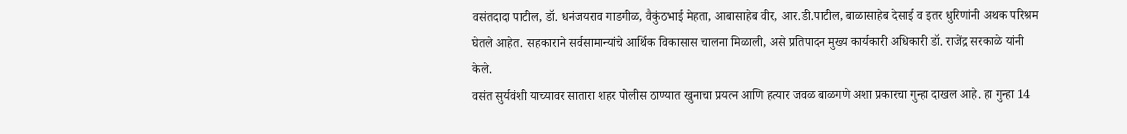वसंतदादा पाटील, डॉ. धनंजयराव गाडगीळ, वैकुंठभाई मेहता, आबासाहेब वीर, आर.डी.पाटील, बाळासाहेब देसाई व इतर धुरिणांनी अथक परिश्रम घेतले आहेत. सहकाराने सर्वसामान्यांचे आर्थिक विकासास चालना मिळाली, असे प्रतिपादन मुख्य कार्यकारी अधिकारी डॉ. राजेंद्र सरकाळे यांनी केले.
वसंत सुर्यवंशी याच्यावर सातारा शहर पोलीस ठाण्यात खुनाचा प्रयत्न आणि हत्यार जवळ बाळगणे अशा प्रकारचा गुन्हा दाखल आहे. हा गुन्हा 14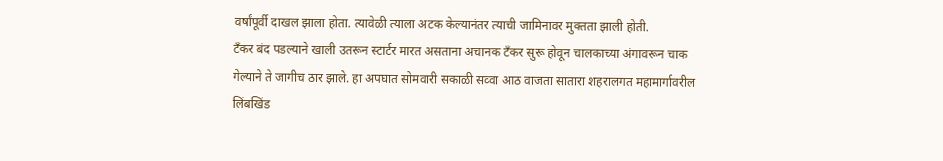वर्षांपूर्वी दाखल झाला होता. त्यावेळी त्याला अटक केल्यानंतर त्याची जामिनावर मुक्तता झाली होती.
टँकर बंद पडल्याने खाली उतरून स्टार्टर मारत असताना अचानक टँकर सुरू होवून चालकाच्या अंगावरून चाक गेल्याने ते जागीच ठार झाले. हा अपघात सोमवारी सकाळी सव्वा आठ वाजता सातारा शहरालगत महामार्गावरील लिंबखिंड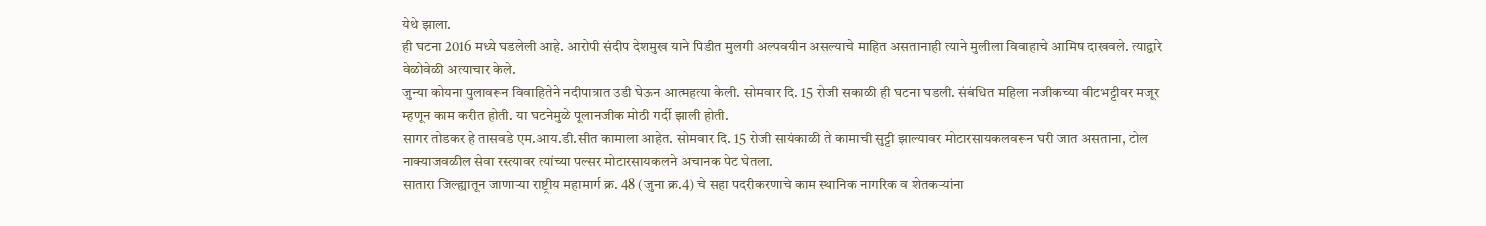येथे झाला.
ही घटना 2016 मध्ये घडलेली आहे. आरोपी संदीप देशमुख याने पिडीत मुलगी अल्पवयीन असल्याचे माहित असतानाही त्याने मुलीला विवाहाचे आमिष दाखवले. त्याद्वारे वेळोवेळी अत्याचार केले.
जुन्या कोयना पुलावरून विवाहितेने नदीपात्रात उडी घेऊन आत्महत्या केली. सोमवार दि. 15 रोजी सकाळी ही घटना घडली. संबंधित महिला नजीकच्या वीटभट्टीवर मजूर म्हणून काम करीत होती. या घटनेमुळे पूलानजीक मोठी गर्दी झाली होती.
सागर तोडकर हे तासवडे एम.आय.डी.सीत कामाला आहेत. सोमवार दि. 15 रोजी सायंकाळी ते कामाची सुट्टी झाल्यावर मोटारसायकलवरून घरी जात असताना, टोल नाक्याजवळील सेवा रस्त्यावर त्यांच्या पल्सर मोटारसायकलने अचानक पेट घेतला.
सातारा जिल्ह्यातून जाणाऱ्या राष्ट्रीय महामार्ग क्र. 48 (जुना क्र.4) चे सहा पदरीकरणाचे काम स्थानिक नागरिक व शेतकऱ्यांना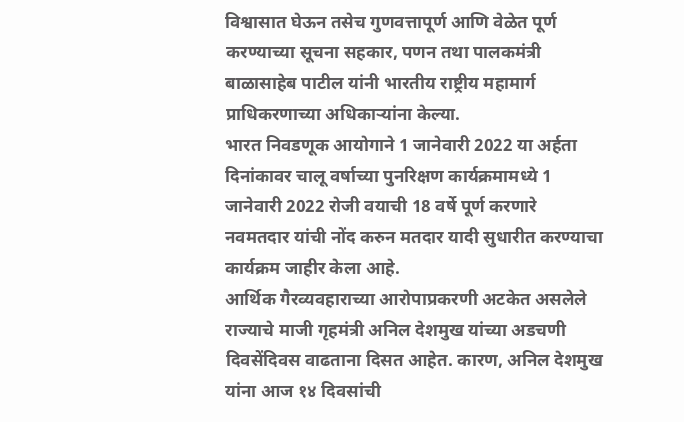विश्वासात घेऊन तसेच गुणवत्तापूर्ण आणि वेळेत पूर्ण करण्याच्या सूचना सहकार, पणन तथा पालकमंत्री बाळासाहेब पाटील यांनी भारतीय राष्ट्रीय महामार्ग प्राधिकरणाच्या अधिकाऱ्यांना केल्या.
भारत निवडणूक आयोगाने 1 जानेवारी 2022 या अर्हता दिनांकावर चालू वर्षाच्या पुनरिक्षण कार्यक्रमामध्ये 1 जानेवारी 2022 रोजी वयाची 18 वर्षे पूर्ण करणारे नवमतदार यांची नोंद करुन मतदार यादी सुधारीत करण्याचा कार्यक्रम जाहीर केला आहे.
आर्थिक गैरव्यवहाराच्या आरोपाप्रकरणी अटकेत असलेले राज्याचे माजी गृहमंत्री अनिल देशमुख यांच्या अडचणी दिवसेंदिवस वाढताना दिसत आहेत. कारण, अनिल देशमुख यांना आज १४ दिवसांची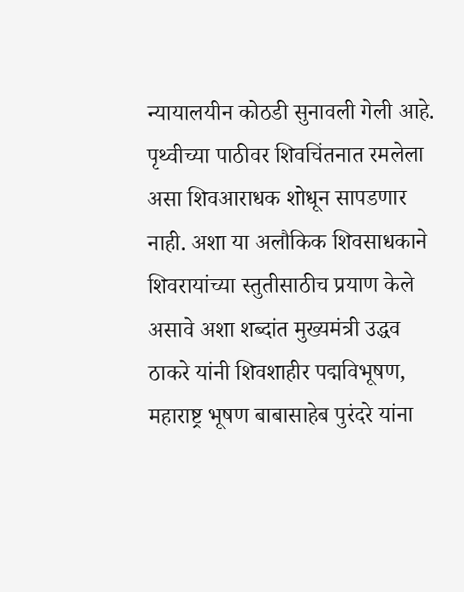न्यायालयीन कोठडी सुनावली गेली आहे.
पृथ्वीच्या पाठीवर शिवचिंतनात रमलेला असा शिवआराधक शोधून सापडणार नाही. अशा या अलौकिक शिवसाधकाने शिवरायांच्या स्तुतीसाठीच प्रयाण केले असावे अशा शब्दांत मुख्यमंत्री उद्धव ठाकरे यांनी शिवशाहीर पद्मविभूषण, महाराष्ट्र भूषण बाबासाहेब पुरंदरे यांना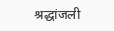श्रद्धांजली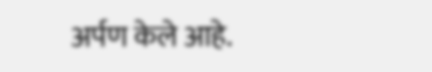अर्पण केले आहे.